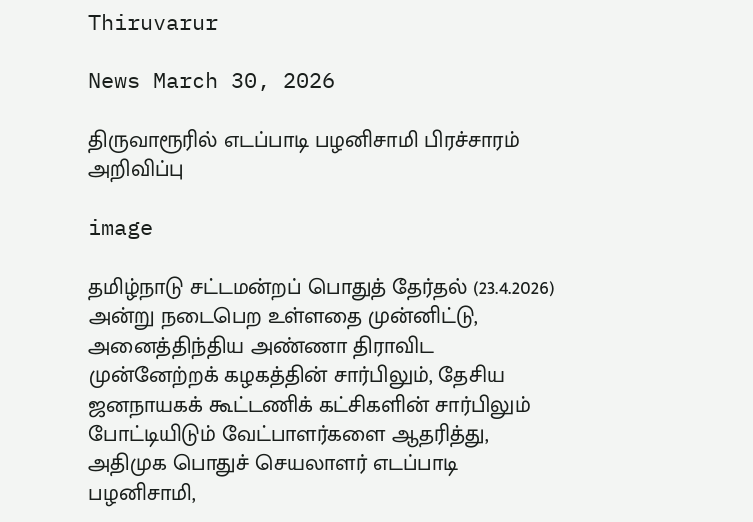Thiruvarur

News March 30, 2026

திருவாரூரில் எடப்பாடி பழனிசாமி பிரச்சாரம் அறிவிப்பு

image

தமிழ்நாடு சட்டமன்றப் பொதுத் தேர்தல் (23.4.2026) அன்று நடைபெற உள்ளதை முன்னிட்டு, அனைத்திந்திய அண்ணா திராவிட முன்னேற்றக் கழகத்தின் சார்பிலும், தேசிய ஜனநாயகக் கூட்டணிக் கட்சிகளின் சார்பிலும் போட்டியிடும் வேட்பாளர்களை ஆதரித்து, அதிமுக பொதுச் செயலாளர் எடப்பாடி பழனிசாமி,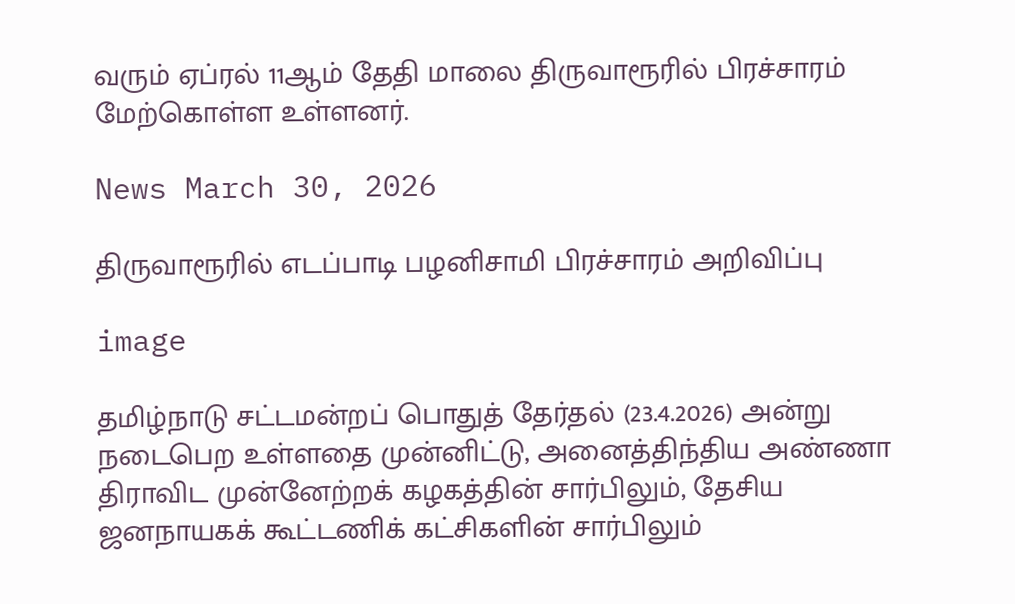வரும் ஏப்ரல் 11ஆம் தேதி மாலை திருவாரூரில் பிரச்சாரம் மேற்கொள்ள உள்ளனர்.

News March 30, 2026

திருவாரூரில் எடப்பாடி பழனிசாமி பிரச்சாரம் அறிவிப்பு

image

தமிழ்நாடு சட்டமன்றப் பொதுத் தேர்தல் (23.4.2026) அன்று நடைபெற உள்ளதை முன்னிட்டு, அனைத்திந்திய அண்ணா திராவிட முன்னேற்றக் கழகத்தின் சார்பிலும், தேசிய ஜனநாயகக் கூட்டணிக் கட்சிகளின் சார்பிலும்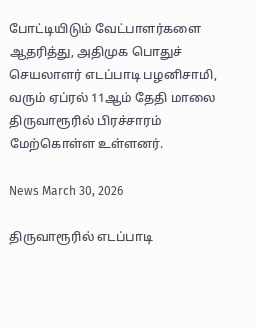போட்டியிடும் வேட்பாளர்களை ஆதரித்து, அதிமுக பொதுச் செயலாளர் எடப்பாடி பழனிசாமி, வரும் ஏப்ரல் 11ஆம் தேதி மாலை திருவாரூரில் பிரச்சாரம் மேற்கொள்ள உள்ளனர்.

News March 30, 2026

திருவாரூரில் எடப்பாடி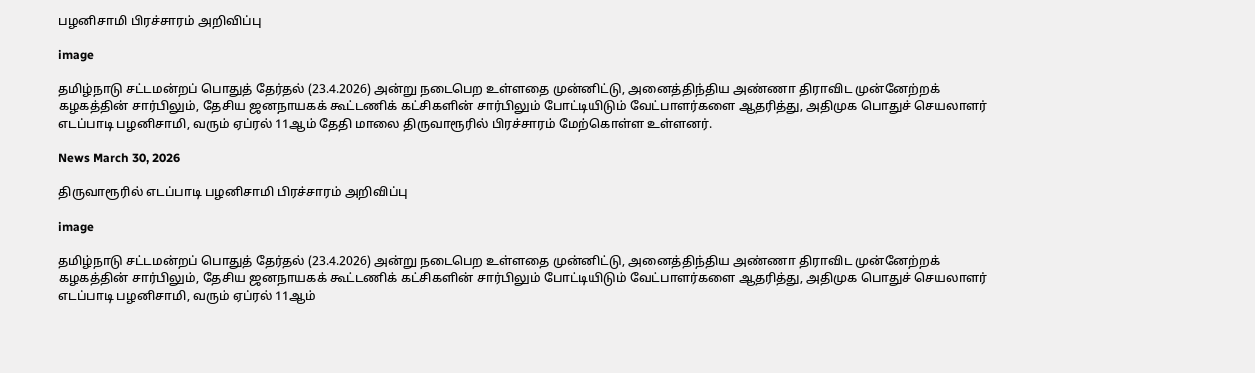பழனிசாமி பிரச்சாரம் அறிவிப்பு

image

தமிழ்நாடு சட்டமன்றப் பொதுத் தேர்தல் (23.4.2026) அன்று நடைபெற உள்ளதை முன்னிட்டு, அனைத்திந்திய அண்ணா திராவிட முன்னேற்றக் கழகத்தின் சார்பிலும், தேசிய ஜனநாயகக் கூட்டணிக் கட்சிகளின் சார்பிலும் போட்டியிடும் வேட்பாளர்களை ஆதரித்து, அதிமுக பொதுச் செயலாளர் எடப்பாடி பழனிசாமி, வரும் ஏப்ரல் 11ஆம் தேதி மாலை திருவாரூரில் பிரச்சாரம் மேற்கொள்ள உள்ளனர்.

News March 30, 2026

திருவாரூரில் எடப்பாடி பழனிசாமி பிரச்சாரம் அறிவிப்பு

image

தமிழ்நாடு சட்டமன்றப் பொதுத் தேர்தல் (23.4.2026) அன்று நடைபெற உள்ளதை முன்னிட்டு, அனைத்திந்திய அண்ணா திராவிட முன்னேற்றக் கழகத்தின் சார்பிலும், தேசிய ஜனநாயகக் கூட்டணிக் கட்சிகளின் சார்பிலும் போட்டியிடும் வேட்பாளர்களை ஆதரித்து, அதிமுக பொதுச் செயலாளர் எடப்பாடி பழனிசாமி, வரும் ஏப்ரல் 11ஆம்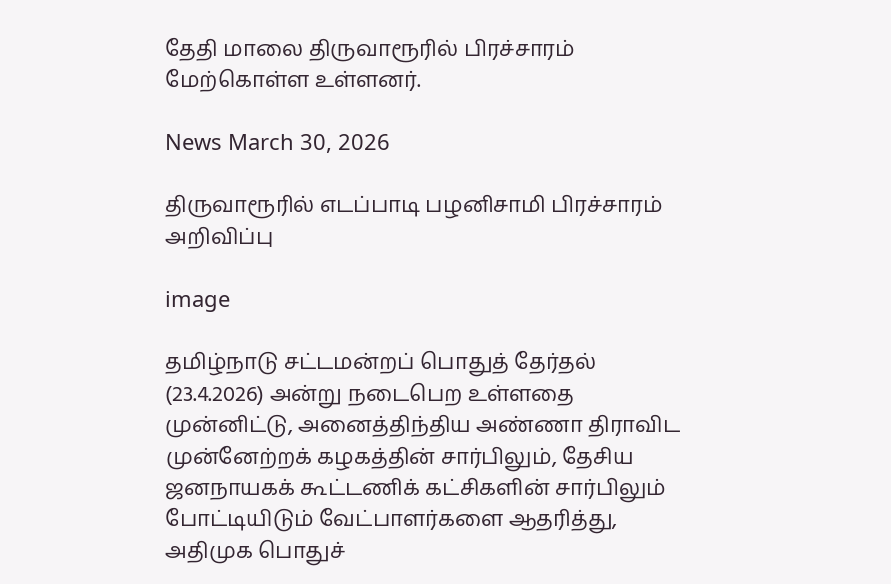தேதி மாலை திருவாரூரில் பிரச்சாரம் மேற்கொள்ள உள்ளனர்.

News March 30, 2026

திருவாரூரில் எடப்பாடி பழனிசாமி பிரச்சாரம் அறிவிப்பு

image

தமிழ்நாடு சட்டமன்றப் பொதுத் தேர்தல் (23.4.2026) அன்று நடைபெற உள்ளதை முன்னிட்டு, அனைத்திந்திய அண்ணா திராவிட முன்னேற்றக் கழகத்தின் சார்பிலும், தேசிய ஜனநாயகக் கூட்டணிக் கட்சிகளின் சார்பிலும் போட்டியிடும் வேட்பாளர்களை ஆதரித்து, அதிமுக பொதுச்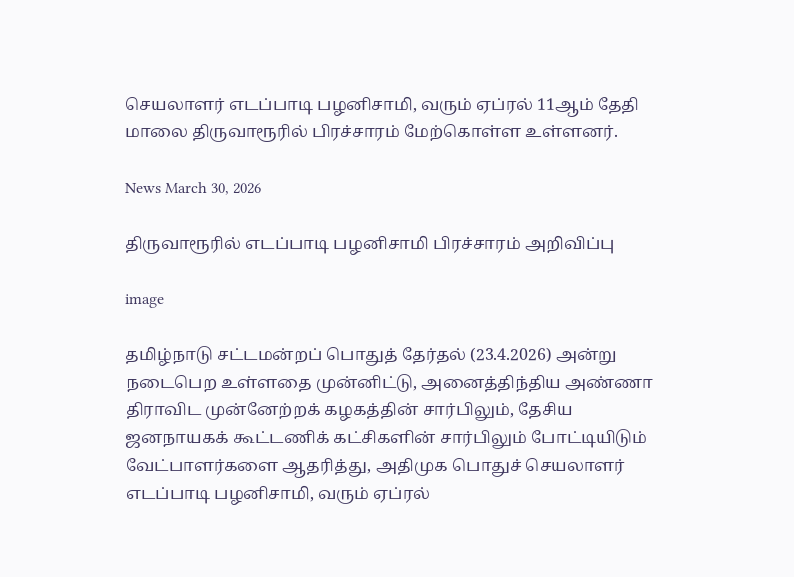செயலாளர் எடப்பாடி பழனிசாமி, வரும் ஏப்ரல் 11ஆம் தேதி மாலை திருவாரூரில் பிரச்சாரம் மேற்கொள்ள உள்ளனர்.

News March 30, 2026

திருவாரூரில் எடப்பாடி பழனிசாமி பிரச்சாரம் அறிவிப்பு

image

தமிழ்நாடு சட்டமன்றப் பொதுத் தேர்தல் (23.4.2026) அன்று நடைபெற உள்ளதை முன்னிட்டு, அனைத்திந்திய அண்ணா திராவிட முன்னேற்றக் கழகத்தின் சார்பிலும், தேசிய ஜனநாயகக் கூட்டணிக் கட்சிகளின் சார்பிலும் போட்டியிடும் வேட்பாளர்களை ஆதரித்து, அதிமுக பொதுச் செயலாளர் எடப்பாடி பழனிசாமி, வரும் ஏப்ரல்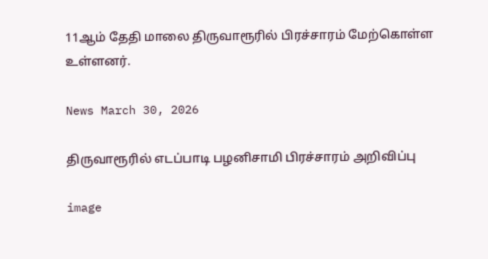11ஆம் தேதி மாலை திருவாரூரில் பிரச்சாரம் மேற்கொள்ள உள்ளனர்.

News March 30, 2026

திருவாரூரில் எடப்பாடி பழனிசாமி பிரச்சாரம் அறிவிப்பு

image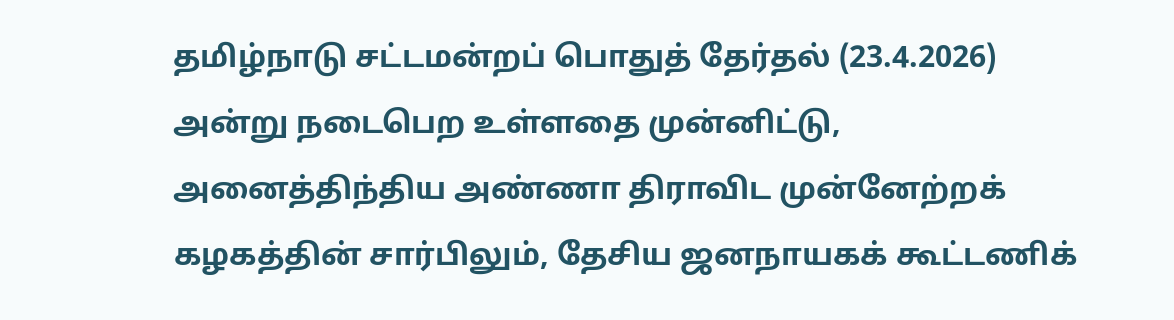தமிழ்நாடு சட்டமன்றப் பொதுத் தேர்தல் (23.4.2026) அன்று நடைபெற உள்ளதை முன்னிட்டு, அனைத்திந்திய அண்ணா திராவிட முன்னேற்றக் கழகத்தின் சார்பிலும், தேசிய ஜனநாயகக் கூட்டணிக்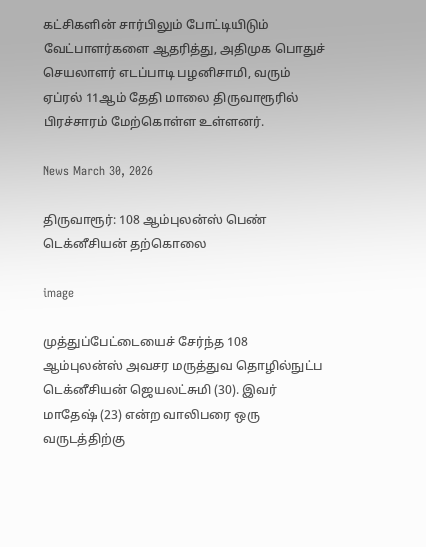கட்சிகளின் சார்பிலும் போட்டியிடும் வேட்பாளர்களை ஆதரித்து, அதிமுக பொதுச் செயலாளர் எடப்பாடி பழனிசாமி, வரும் ஏப்ரல் 11ஆம் தேதி மாலை திருவாரூரில் பிரச்சாரம் மேற்கொள்ள உள்ளனர்.

News March 30, 2026

திருவாரூர்: 108 ஆம்புலன்ஸ் பெண் டெக்னீசியன் தற்கொலை

image

முத்துப்பேட்டையைச் சேர்ந்த 108 ஆம்புலன்ஸ் அவசர மருத்துவ தொழில்நுட்ப டெக்னீசியன் ஜெயலட்சுமி (30). இவர் மாதேஷ் (23) என்ற வாலிபரை ஒரு வருடத்திற்கு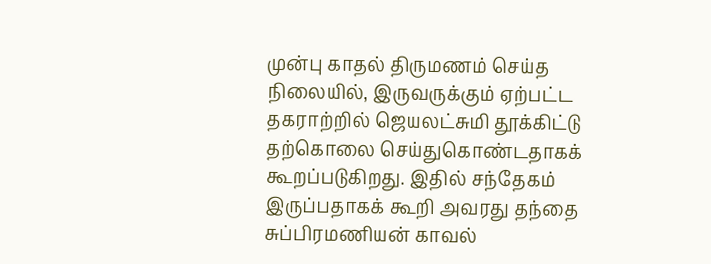முன்பு காதல் திருமணம் செய்த நிலையில், இருவருக்கும் ஏற்பட்ட தகராற்றில் ஜெயலட்சுமி தூக்கிட்டு தற்கொலை செய்துகொண்டதாகக் கூறப்படுகிறது. இதில் சந்தேகம் இருப்பதாகக் கூறி அவரது தந்தை சுப்பிரமணியன் காவல்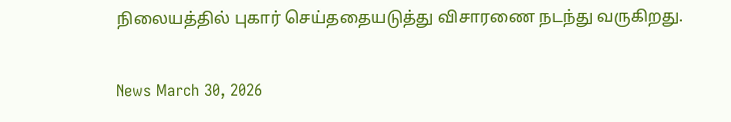நிலையத்தில் புகார் செய்ததையடுத்து விசாரணை நடந்து வருகிறது.

News March 30, 2026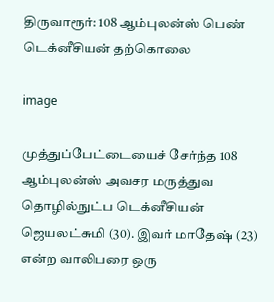திருவாரூர்: 108 ஆம்புலன்ஸ் பெண் டெக்னீசியன் தற்கொலை

image

முத்துப்பேட்டையைச் சேர்ந்த 108 ஆம்புலன்ஸ் அவசர மருத்துவ தொழில்நுட்ப டெக்னீசியன் ஜெயலட்சுமி (30). இவர் மாதேஷ் (23) என்ற வாலிபரை ஒரு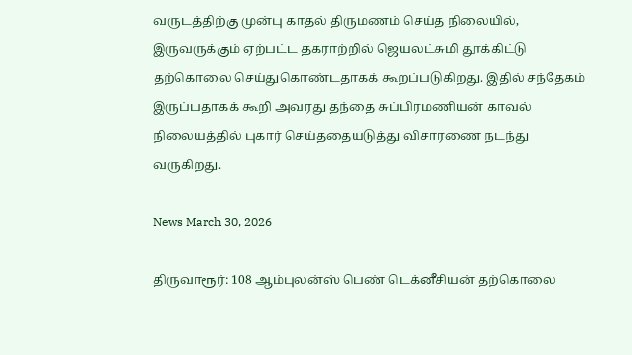வருடத்திற்கு முன்பு காதல் திருமணம் செய்த நிலையில், இருவருக்கும் ஏற்பட்ட தகராற்றில் ஜெயலட்சுமி தூக்கிட்டு தற்கொலை செய்துகொண்டதாகக் கூறப்படுகிறது. இதில் சந்தேகம் இருப்பதாகக் கூறி அவரது தந்தை சுப்பிரமணியன் காவல் நிலையத்தில் புகார் செய்ததையடுத்து விசாரணை நடந்து வருகிறது.

News March 30, 2026

திருவாரூர்: 108 ஆம்புலன்ஸ் பெண் டெக்னீசியன் தற்கொலை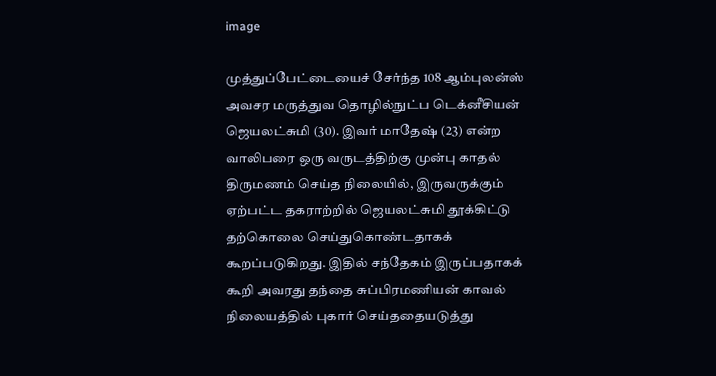image

முத்துப்பேட்டையைச் சேர்ந்த 108 ஆம்புலன்ஸ் அவசர மருத்துவ தொழில்நுட்ப டெக்னீசியன் ஜெயலட்சுமி (30). இவர் மாதேஷ் (23) என்ற வாலிபரை ஒரு வருடத்திற்கு முன்பு காதல் திருமணம் செய்த நிலையில், இருவருக்கும் ஏற்பட்ட தகராற்றில் ஜெயலட்சுமி தூக்கிட்டு தற்கொலை செய்துகொண்டதாகக் கூறப்படுகிறது. இதில் சந்தேகம் இருப்பதாகக் கூறி அவரது தந்தை சுப்பிரமணியன் காவல் நிலையத்தில் புகார் செய்ததையடுத்து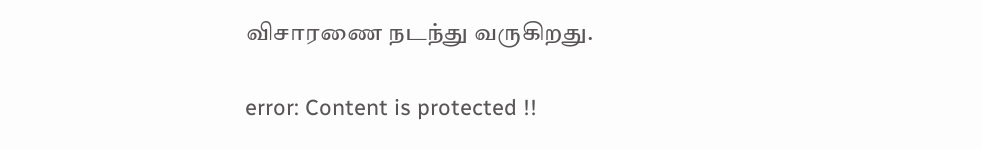விசாரணை நடந்து வருகிறது.

error: Content is protected !!